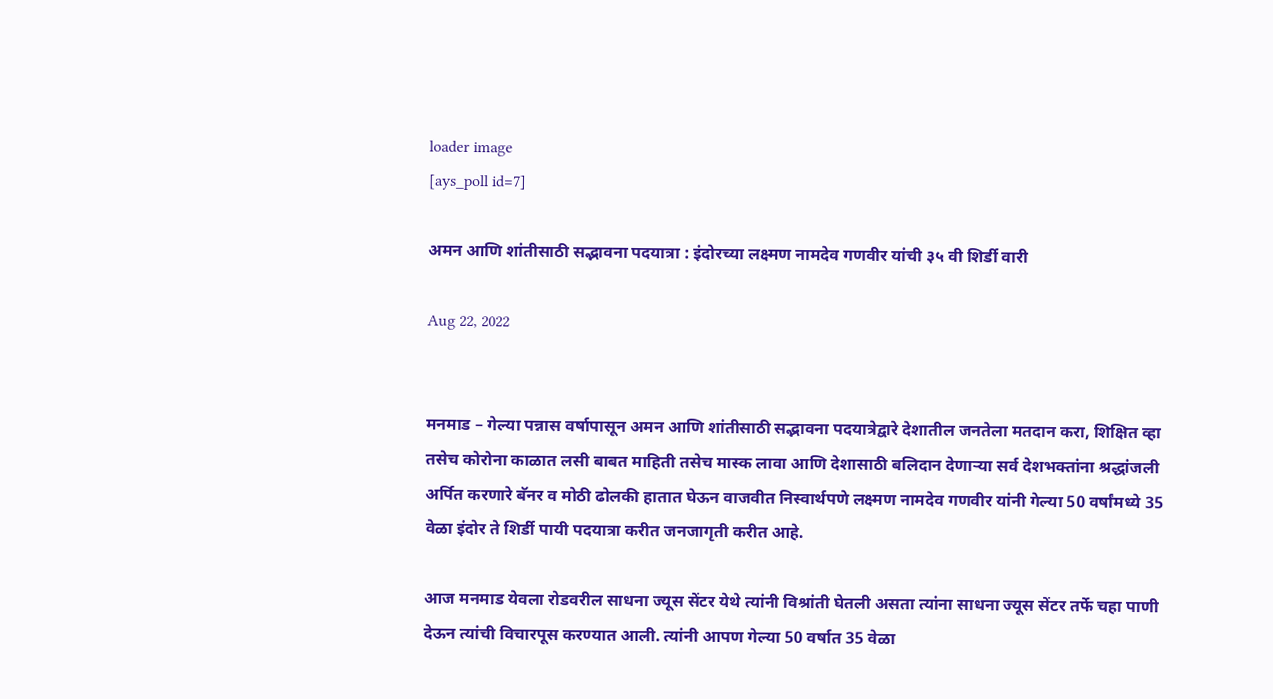loader image
[ays_poll id=7]

अमन आणि शांतीसाठी सद्भावना पदयात्रा : इंदोरच्या लक्ष्मण नामदेव गणवीर यांची ३५ वी शिर्डी वारी

Aug 22, 2022


मनमाड – गेल्या पन्नास वर्षापासून अमन आणि शांतीसाठी सद्भावना पदयात्रेद्वारे देशातील जनतेला मतदान करा, शिक्षित व्हा तसेच कोरोना काळात लसी बाबत माहिती तसेच मास्क लावा आणि देशासाठी बलिदान देणाऱ्या सर्व देशभक्तांना श्रद्धांजली अर्पित करणारे बॅनर व मोठी ढोलकी हातात घेऊन वाजवीत निस्वार्थपणे लक्ष्मण नामदेव गणवीर यांनी गेल्या 50 वर्षांमध्ये 35 वेळा इंदोर ते शिर्डी पायी पदयात्रा करीत जनजागृती करीत आहे.

आज मनमाड येवला रोडवरील साधना ज्यूस सेंटर येथे त्यांनी विश्रांती घेतली असता त्यांना साधना ज्यूस सेंटर तर्फे चहा पाणी देऊन त्यांची विचारपूस करण्यात आली. त्यांनी आपण गेल्या 50 वर्षात 35 वेळा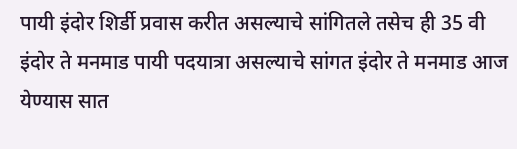पायी इंदोर शिर्डी प्रवास करीत असल्याचे सांगितले तसेच ही 35 वी इंदोर ते मनमाड पायी पदयात्रा असल्याचे सांगत इंदोर ते मनमाड आज येण्यास सात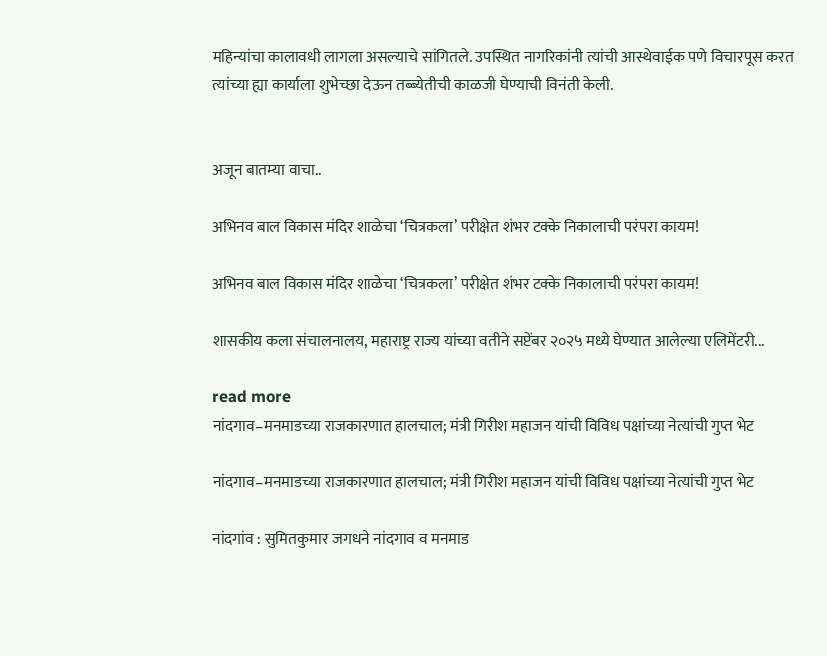महिन्यांचा कालावधी लागला असल्याचे सांगितले. उपस्थित नागरिकांनी त्यांची आस्थेवाईक पणे विचारपूस करत त्यांच्या ह्या कार्याला शुभेच्छा देऊन तब्ब्येतीची काळजी घेण्याची विनंती केली.


अजून बातम्या वाचा..

अभिनव बाल विकास मंदिर शाळेचा ‘चित्रकला’ परीक्षेत शंभर टक्के निकालाची परंपरा कायम!

अभिनव बाल विकास मंदिर शाळेचा ‘चित्रकला’ परीक्षेत शंभर टक्के निकालाची परंपरा कायम!

शासकीय कला संचालनालय, महाराष्ट्र राज्य यांच्या वतीने सप्टेंबर २०२५ मध्ये घेण्यात आलेल्या एलिमेंटरी...

read more
नांदगाव–मनमाडच्या राजकारणात हालचाल; मंत्री गिरीश महाजन यांची विविध पक्षांच्या नेत्यांची गुप्त भेट

नांदगाव–मनमाडच्या राजकारणात हालचाल; मंत्री गिरीश महाजन यांची विविध पक्षांच्या नेत्यांची गुप्त भेट

नांदगांव : सुमितकुमार जगधने नांदगाव व मनमाड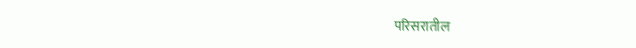परिसरातील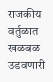राजकीय वर्तुळात खळबळ उडवणारी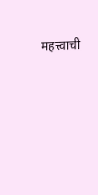महत्त्वाची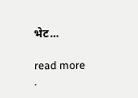भेट...

read more
.